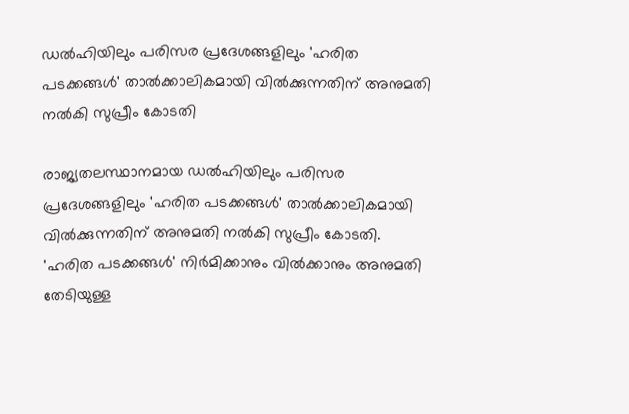ഡൽഹിയിലും പരിസര പ്രദേശങ്ങളിലും 'ഹരിത പടക്കങ്ങൾ' താൽക്കാലികമായി വിൽക്കുന്നതിന് അനുമതി നൽകി സുപ്രീം കോടതി

രാജ്യതലസ്ഥാനമായ ഡൽഹിയിലും പരിസര പ്രദേശങ്ങളിലും 'ഹരിത പടക്കങ്ങൾ' താൽക്കാലികമായി വിൽക്കുന്നതിന് അനുമതി നൽകി സുപ്രീം കോടതി.
'ഹരിത പടക്കങ്ങൾ' നിർമിക്കാനും വിൽക്കാനും അനുമതി തേടിയുള്ള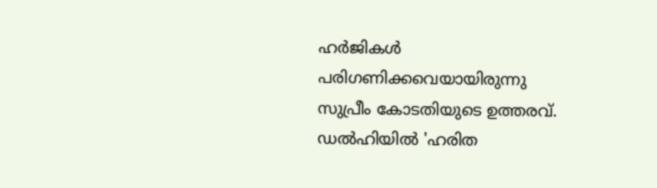ഹർജികൾ പരിഗണിക്കവെയായിരുന്നു സുപ്രീം കോടതിയുടെ ഉത്തരവ്.
ഡൽഹിയിൽ 'ഹരിത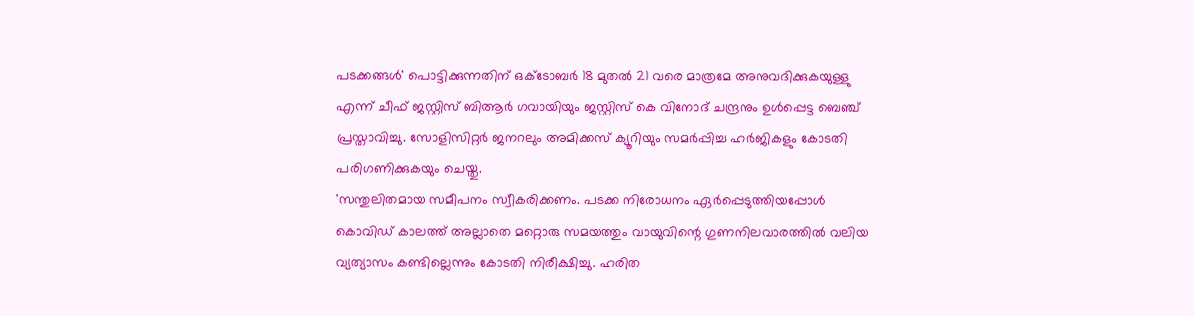പടക്കങ്ങൾ' പൊട്ടിക്കുന്നതിന് ഒക്ടോബർ 18 മുതൽ 21 വരെ മാത്രമേ അനുവദിക്കുകയുള്ളു എന്ന് ചീഫ് ജസ്റ്റിസ് ബിആർ ഗവായിയും ജസ്റ്റിസ് കെ വിനോദ് ചന്ദ്രനും ഉൾപ്പെട്ട ബെഞ്ച് പ്രസ്താവിച്ചു. സോളിസിറ്റർ ജനറലും അമിക്കസ് ക്യൂറിയും സമർപ്പിച്ച ഹർജികളും കോടതി പരിഗണിക്കുകയും ചെയ്തു.
'സന്തുലിതമായ സമീപനം സ്വീകരിക്കണം. പടക്ക നിരോധനം ഏർപ്പെടുത്തിയപ്പോൾ കൊവിഡ് കാലത്ത് അല്ലാതെ മറ്റൊരു സമയത്തും വായുവിന്റെ ഗുണനിലവാരത്തിൽ വലിയ വ്യത്യാസം കണ്ടില്ലെന്നും കോടതി നിരീക്ഷിച്ചു. ഹരിത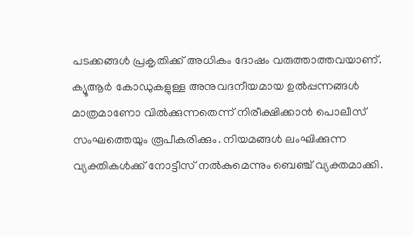പടക്കങ്ങൾ പ്രകൃതിക്ക് അധികം ദോഷം വരുത്താത്തവയാണ്. ക്യൂആർ കോഡുകളുള്ള അനുവദനീയമായ ഉൽപ്പന്നങ്ങൾ മാത്രമാണോ വിൽക്കുന്നതെന്ന് നിരീക്ഷിക്കാൻ പൊലീസ് സംഘത്തെയും രൂപീകരിക്കും. നിയമങ്ങൾ ലംഘിക്കുന്ന വ്യക്തികൾക്ക് നോട്ടീസ് നൽകുമെന്നും ബെഞ്ച് വ്യക്തമാക്കി.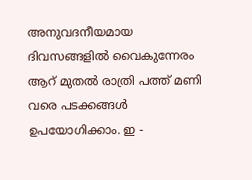അനുവദനീയമായ ദിവസങ്ങളിൽ വൈകുന്നേരം ആറ് മുതൽ രാത്രി പത്ത് മണി വരെ പടക്കങ്ങൾ ഉപയോഗിക്കാം. ഇ -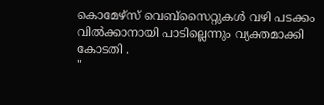കൊമേഴ്സ് വെബ്സൈറ്റുകൾ വഴി പടക്കം വിൽക്കാനായി പാടില്ലെന്നും വ്യക്തമാക്കി കോടതി .
"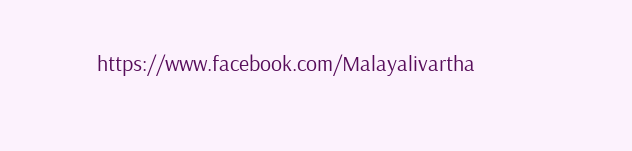https://www.facebook.com/Malayalivartha